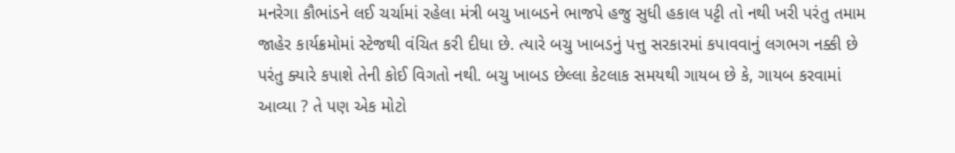મનરેગા કૌભાંડને લઈ ચર્ચામાં રહેલા મંત્રી બચુ ખાબડને ભાજપે હજુ સુધી હકાલ પટ્ટી તો નથી ખરી પરંતુ તમામ જાહેર કાર્યક્રમોમાં સ્ટેજથી વંચિત કરી દીધા છે. ત્યારે બચુ ખાબડનું પત્તુ સરકારમાં કપાવવાનું લગભગ નક્કી છે પરંતુ ક્યારે કપાશે તેની કોઈ વિગતો નથી. બચુ ખાબડ છેલ્લા કેટલાક સમયથી ગાયબ છે કે, ગાયબ કરવામાં આવ્યા ? તે પણ એક મોટો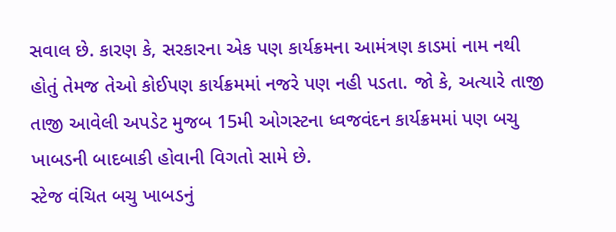સવાલ છે. કારણ કે, સરકારના એક પણ કાર્યક્રમના આમંત્રણ કાડમાં નામ નથી હોતું તેમજ તેઓ કોઈપણ કાર્યક્રમમાં નજરે પણ નહી પડતા. જો કે, અત્યારે તાજી તાજી આવેલી અપડેટ મુજબ 15મી ઓગસ્ટના ધ્વજવંદન કાર્યક્રમમાં પણ બચુ ખાબડની બાદબાકી હોવાની વિગતો સામે છે.
સ્ટેજ વંચિત બચુ ખાબડનું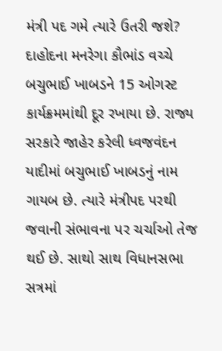મંત્રી પદ ગમે ત્યારે ઉતરી જશે?
દાહોદના મનરેગા કૌભાંડ વચ્ચે બચુભાઈ ખાબડને 15 ઓગસ્ટ કાર્યક્રમમાંથી દૂર રખાયા છે. રાજ્ય સરકારે જાહેર કરેલી ધ્વજવંદન યાદીમાં બચુભાઈ ખાબડનું નામ ગાયબ છે. ત્યારે મંત્રીપદ પરથી જવાની સંભાવના પર ચર્ચાઓ તેજ થઈ છે. સાથો સાથ વિધાનસભા સત્રમાં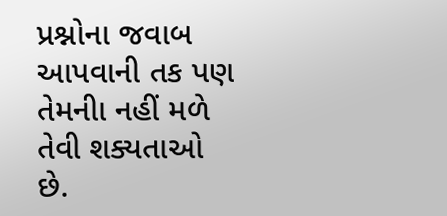પ્રશ્નોના જવાબ આપવાની તક પણ તેમનીા નહીં મળે તેવી શક્યતાઓ છે.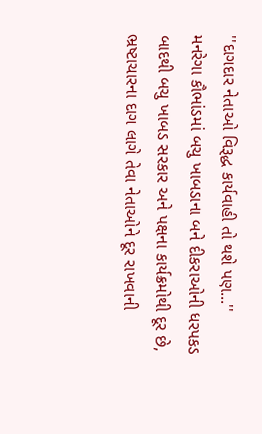''દાગદાર નેતાઓ વિરૂદ્ધ કાર્યવાહી તો થશે પણ...''
મનરેગા કૌભાંડમાં બચુ ખાબડાના બને દીકરાઓની ધરપકડ બાદથી બચુ ખાબડ સરકાર અને પક્ષના કાર્યક્રમોથી દૂર છે, ભ્રષ્ટાચારના દાગ લાગે તેવા નેતાઓને દૂર રાખવાની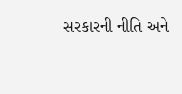સરકારની નીતિ અને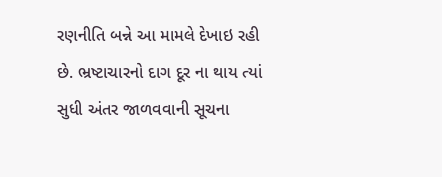રણનીતિ બન્ને આ મામલે દેખાઇ રહી છે. ભ્રષ્ટાચારનો દાગ દૂર ના થાય ત્યાં સુધી અંતર જાળવવાની સૂચના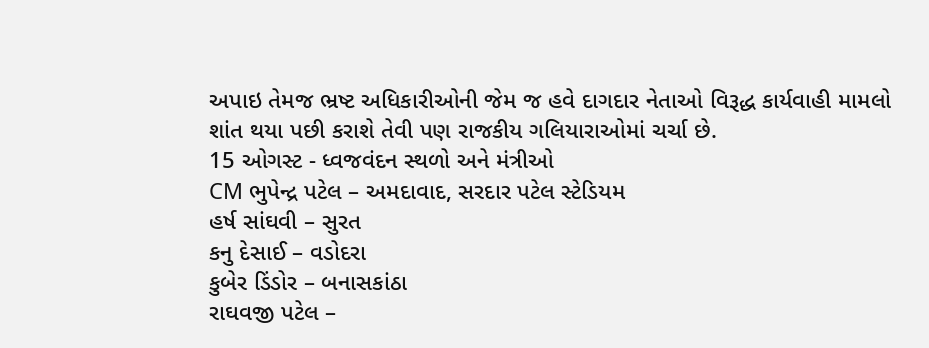અપાઇ તેમજ ભ્રષ્ટ અધિકારીઓની જેમ જ હવે દાગદાર નેતાઓ વિરૂદ્ધ કાર્યવાહી મામલો શાંત થયા પછી કરાશે તેવી પણ રાજકીય ગલિયારાઓમાં ચર્ચા છે.
15 ઓગસ્ટ - ધ્વજવંદન સ્થળો અને મંત્રીઓ
CM ભુપેન્દ્ર પટેલ – અમદાવાદ, સરદાર પટેલ સ્ટેડિયમ
હર્ષ સાંઘવી – સુરત
કનુ દેસાઈ – વડોદરા
કુબેર ડિંડોર – બનાસકાંઠા
રાઘવજી પટેલ –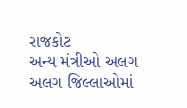રાજકોટ
અન્ય મંત્રીઓ અલગ અલગ જિલ્લાઓમાં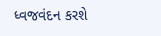ધ્વજવંદન કરશે